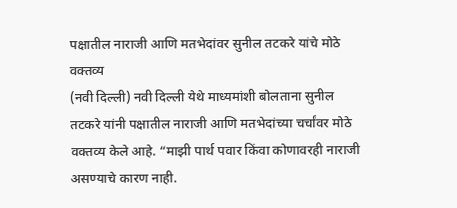पक्षातील नाराजी आणि मतभेदांवर सुनील तटकरे यांचे मोठे वक्तव्य
(नवी दिल्ली) नवी दिल्ली येथे माध्यमांशी बोलताना सुनील तटकरे यांनी पक्षातील नाराजी आणि मतभेदांच्या चर्चांवर मोठे वक्तव्य केले आहे. “माझी पार्थ पवार किंवा कोणावरही नाराजी असण्याचे कारण नाही.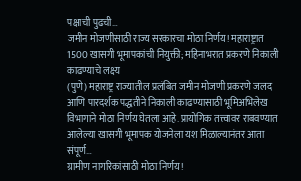पक्षाची पुढची…
जमीन मोजणीसाठी राज्य सरकारचा मोठा निर्णय! महाराष्ट्रात 1500 खासगी भूमापकांची नियुक्ती; महिनाभरात प्रकरणे निकाली काढण्याचे लक्ष्य
(पुणे) महाराष्ट्र राज्यातील प्रलंबित जमीन मोजणी प्रकरणे जलद आणि पारदर्शक पद्धतीने निकाली काढण्यासाठी भूमिअभिलेख विभागाने मोठा निर्णय घेतला आहे. प्रायोगिक तत्त्वावर राबवण्यात आलेल्या खासगी भूमापक योजनेला यश मिळाल्यानंतर आता संपूर्ण…
ग्रामीण नागरिकांसाठी मोठा निर्णय!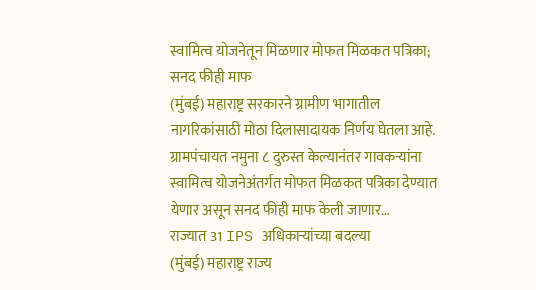स्वामित्व योजनेतून मिळणार मोफत मिळकत पत्रिका; सनद फीही माफ
(मुंबई) महाराष्ट्र सरकारने ग्रामीण भागातील नागरिकांसाठी मोठा दिलासादायक निर्णय घेतला आहे. ग्रामपंचायत नमुना ८ दुरुस्त केल्यानंतर गावकऱ्यांना स्वामित्व योजनेअंतर्गत मोफत मिळकत पत्रिका देण्यात येणार असून सनद फीही माफ केली जाणार…
राज्यात 31 IPS अधिकाऱ्यांच्या बदल्या
(मुंबई) महाराष्ट्र राज्य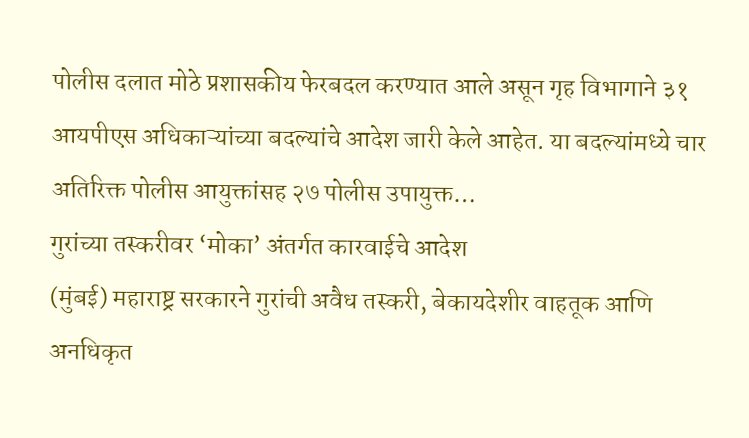पोलीस दलात मोठे प्रशासकीय फेरबदल करण्यात आले असून गृह विभागाने ३१ आयपीएस अधिकाऱ्यांच्या बदल्यांचे आदेश जारी केले आहेत. या बदल्यांमध्ये चार अतिरिक्त पोलीस आयुक्तांसह २७ पोलीस उपायुक्त…
गुरांच्या तस्करीवर ‘मोका’ अंतर्गत कारवाईचे आदेश
(मुंबई) महाराष्ट्र सरकारने गुरांची अवैध तस्करी, बेकायदेशीर वाहतूक आणि अनधिकृत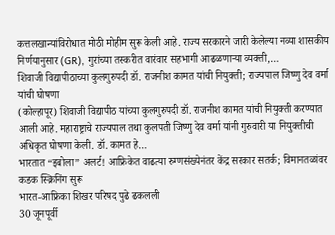कत्तलखान्यांविरोधात मोठी मोहीम सुरू केली आहे. राज्य सरकारने जारी केलेल्या नव्या शासकीय निर्णयानुसार (GR), गुरांच्या तस्करीत वारंवार सहभागी आढळणाऱ्या व्यक्ती,…
शिवाजी विद्यापीठाच्या कुलगुरुपदी डॉ. राजनीश कामत यांची नियुक्ती; राज्यपाल जिष्णु देव वर्मा यांची घोषणा
(कोल्हापूर) शिवाजी विद्यापीठ यांच्या कुलगुरुपदी डॉ. राजनीश कामत यांची नियुक्ती करण्यात आली आहे. महाराष्ट्राचे राज्यपाल तथा कुलपती जिष्णु देव वर्मा यांनी गुरुवारी या नियुक्तीची अधिकृत घोषणा केली. डॉ. कामत हे…
भारतात “इबोला” अलर्ट! आफ्रिकेत वाढत्या रुग्णसंख्येनंतर केंद्र सरकार सतर्क; विमानतळांवर कडक स्क्रिनिंग सुरू
भारत-आफ्रिका शिखर परिषद पुढे ढकलली
30 जूनपूर्वी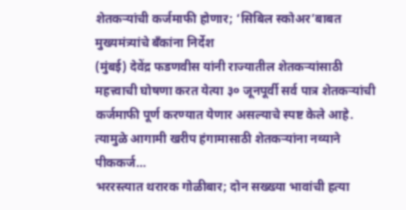शेतकऱ्यांची कर्जमाफी होणार; ‘सिबिल स्कोअर’बाबत मुख्यमंत्र्यांचे बँकांना निर्देश
(मुंबई) देवेंद्र फडणवीस यांनी राज्यातील शेतकऱ्यांसाठी महत्त्वाची घोषणा करत येत्या ३० जूनपूर्वी सर्व पात्र शेतकऱ्यांची कर्जमाफी पूर्ण करण्यात येणार असल्याचे स्पष्ट केले आहे. त्यामुळे आगामी खरीप हंगामासाठी शेतकऱ्यांना नव्याने पीककर्ज…
भररस्त्यात थरारक गोळीबार; दोन सख्ख्या भावांची हत्या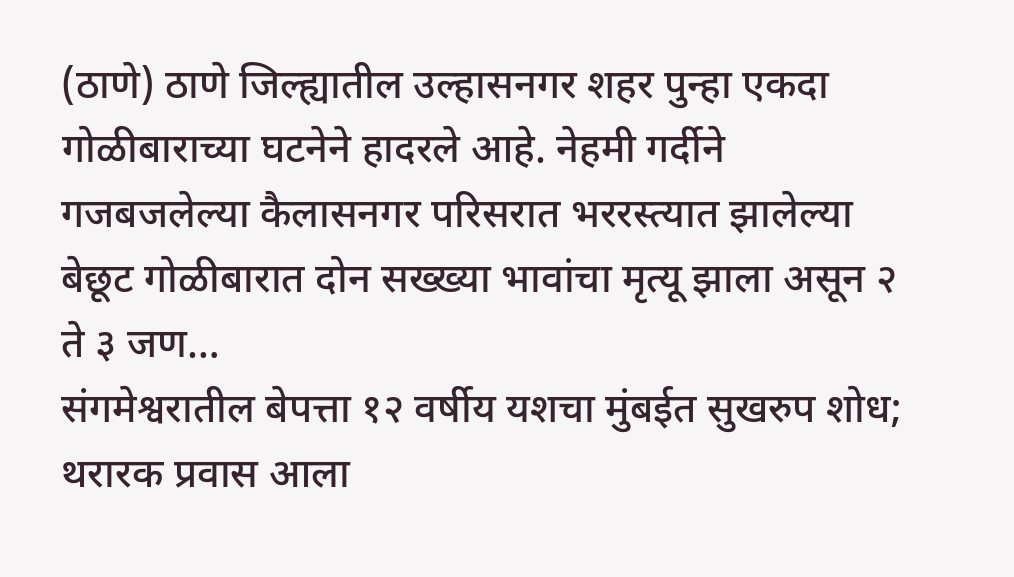(ठाणे) ठाणे जिल्ह्यातील उल्हासनगर शहर पुन्हा एकदा गोळीबाराच्या घटनेने हादरले आहे. नेहमी गर्दीने गजबजलेल्या कैलासनगर परिसरात भररस्त्यात झालेल्या बेछूट गोळीबारात दोन सख्ख्या भावांचा मृत्यू झाला असून २ ते ३ जण…
संगमेश्वरातील बेपत्ता १२ वर्षीय यशचा मुंबईत सुखरुप शोध; थरारक प्रवास आला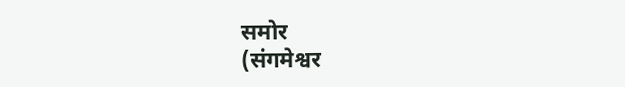समोर
(संगमेश्वर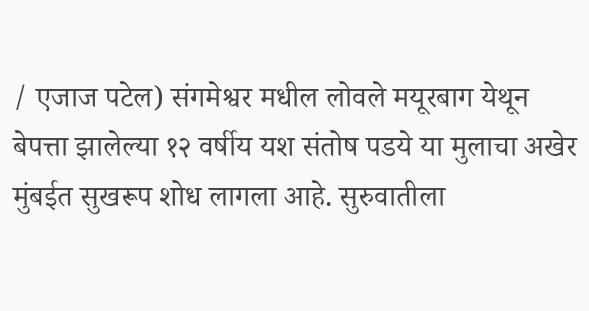/ एजाज पटेल) संगमेश्वर मधील लोवले मयूरबाग येथून बेपत्ता झालेल्या १२ वर्षीय यश संतोष पडये या मुलाचा अखेर मुंबईत सुखरूप शोध लागला आहे. सुरुवातीला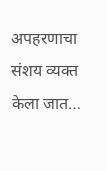अपहरणाचा संशय व्यक्त केला जात…